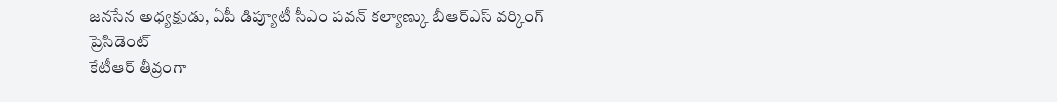జనసేన అధ్యక్షుడు, ఏపీ డిప్యూటీ సీఎం పవన్ కల్యాణ్కు బీఆర్ఎస్ వర్కింగ్ ప్రెసిడెంట్
కేటీఆర్ తీవ్రంగా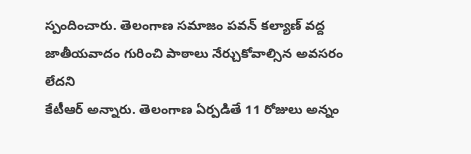స్పందించారు. తెలంగాణ సమాజం పవన్ కల్యాణ్ వద్ద జాతీయవాదం గురించి పాఠాలు నేర్చుకోవాల్సిన అవసరం లేదని
కేటీఆర్ అన్నారు. తెలంగాణ ఏర్పడితే 11 రోజులు అన్నం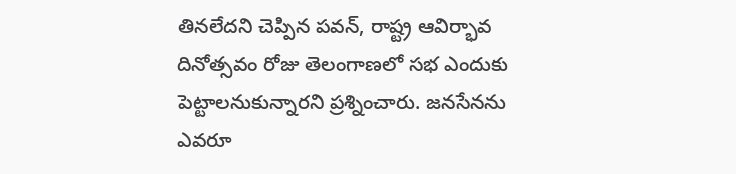తినలేదని చెప్పిన పవన్, రాష్ట్ర ఆవిర్భావ దినోత్సవం రోజు తెలంగాణలో సభ ఎందుకు పెట్టాలనుకున్నారని ప్రశ్నించారు. జనసేనను ఎవరూ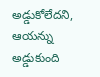అడ్డుకోలేదని, ఆయన్ను అడ్డుకుంది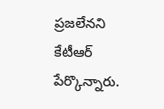ప్రజలేనని
కేటీఆర్ పేర్కొన్నారు.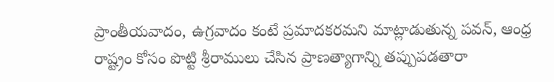ప్రాంతీయవాదం, ఉగ్రవాదం కంటే ప్రమాదకరమని మాట్లాడుతున్న పవన్, ఆంధ్ర రాష్ట్రం కోసం పొట్టి శ్రీరాములు చేసిన ప్రాణత్యాగాన్ని తప్పుపడతారా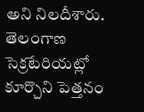అని నిలదీశారు. తెలంగాణ సెక్రటేరియట్లో కూర్చొని పెత్తనం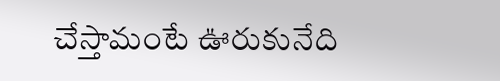చేస్తామంటే ఊరుకునేది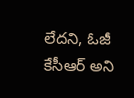లేదని, ఓజీ
కేసీఆర్ అని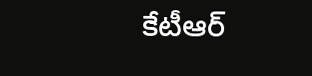కేటీఆర్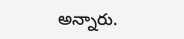అన్నారు.